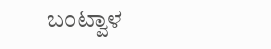ಬಂಟ್ವಾಳ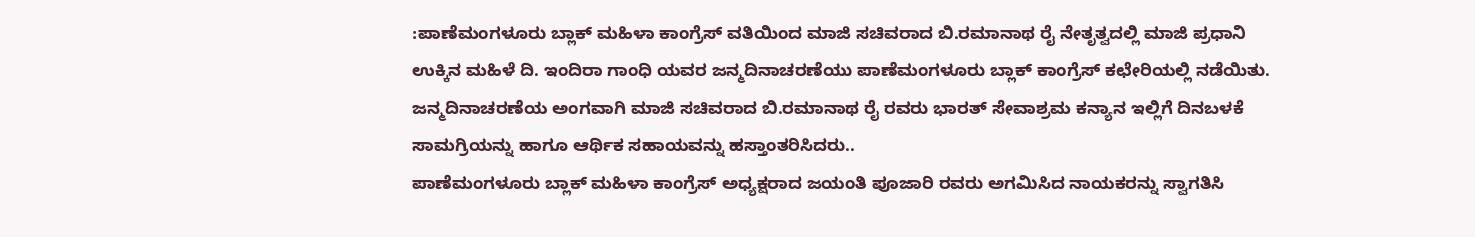:ಪಾಣೆಮಂಗಳೂರು ಬ್ಲಾಕ್ ಮಹಿಳಾ ಕಾಂಗ್ರೆಸ್ ವತಿಯಿಂದ ಮಾಜಿ ಸಚಿವರಾದ ಬಿ.ರಮಾನಾಥ ರೈ ನೇತೃತ್ವದಲ್ಲಿ ಮಾಜಿ ಪ್ರಧಾನಿ ಉಕ್ಕಿನ ಮಹಿಳೆ ದಿ. ಇಂದಿರಾ ಗಾಂಧಿ ಯವರ ಜನ್ಮದಿನಾಚರಣೆಯು ಪಾಣೆಮಂಗಳೂರು ಬ್ಲಾಕ್ ಕಾಂಗ್ರೆಸ್ ಕಛೇರಿಯಲ್ಲಿ ನಡೆಯಿತು.
ಜನ್ಮದಿನಾಚರಣೆಯ ಅಂಗವಾಗಿ ಮಾಜಿ ಸಚಿವರಾದ ಬಿ.ರಮಾನಾಥ ರೈ ರವರು ಭಾರತ್ ಸೇವಾಶ್ರಮ ಕನ್ಯಾನ ಇಲ್ಲಿಗೆ ದಿನಬಳಕೆ ಸಾಮಗ್ರಿಯನ್ನು ಹಾಗೂ ಆರ್ಥಿಕ ಸಹಾಯವನ್ನು ಹಸ್ತಾಂತರಿಸಿದರು..
ಪಾಣೆಮಂಗಳೂರು ಬ್ಲಾಕ್ ಮಹಿಳಾ ಕಾಂಗ್ರೆಸ್ ಅಧ್ಯಕ್ಷರಾದ ಜಯಂತಿ ಪೂಜಾರಿ ರವರು ಅಗಮಿಸಿದ ನಾಯಕರನ್ನು ಸ್ವಾಗತಿಸಿ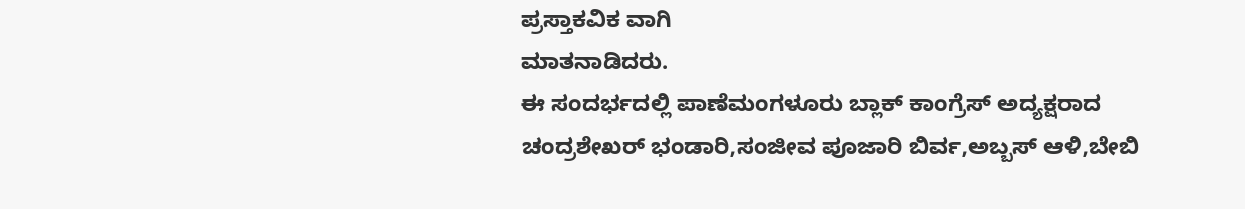ಪ್ರಸ್ತಾಕವಿಕ ವಾಗಿ
ಮಾತನಾಡಿದರು.
ಈ ಸಂದರ್ಭದಲ್ಲಿ ಪಾಣೆಮಂಗಳೂರು ಬ್ಲಾಕ್ ಕಾಂಗ್ರೆಸ್ ಅದ್ಯಕ್ಷರಾದ ಚಂದ್ರಶೇಖರ್ ಭಂಡಾರಿ,ಸಂಜೀವ ಪೂಜಾರಿ ಬಿರ್ವ,ಅಬ್ಬಸ್ ಆಳಿ,ಬೇಬಿ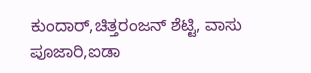ಕುಂದಾರ್,ಚಿತ್ತರಂಜನ್ ಶೆಟ್ಟಿ, ವಾಸು ಪೂಜಾರಿ,ಐಡಾ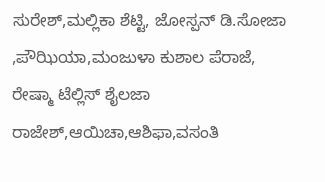ಸುರೇಶ್,ಮಲ್ಲಿಕಾ ಶೆಟ್ಟಿ, ಜೋಸ್ಪನ್ ಡಿ.ಸೋಜಾ ,ಪೌಝಿಯಾ,ಮಂಜುಳಾ ಕುಶಾಲ ಪೆರಾಜೆ, ರೇಷ್ಮಾ ಟೆಲ್ಲಿಸ್ ಶೈಲಜಾ ರಾಜೇಶ್,ಆಯಿಚಾ,ಆಶಿಫಾ,ವಸಂತಿ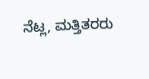ನೆಟ್ಲ, ಮತ್ತಿತರರು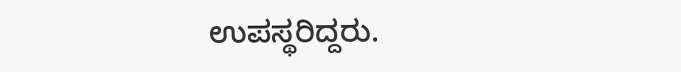ಉಪಸ್ಥರಿದ್ದರು.